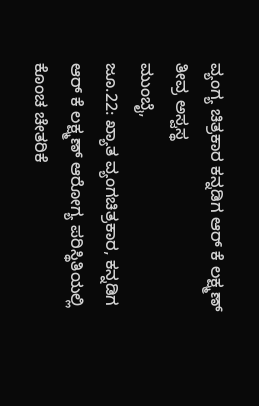ವ್ಯಂಗ್ಯ ಚಿತ್ರಕಾರ ಕನ್ನಡಿಗ ಆರ್ ಕೆ ಲಕ್ಷ್ಮಣ್ ತೀವ್ರ ಅಸ್ವಸ್ಥ
ಮುಂಬೈ,
ಜೂ.22: ಖ್ಯಾತ ವ್ಯಂಗಚಿತ್ರಕಾರ, ಕನ್ನಡಿಗ ಆರ್ ಕೆ ಲಕ್ಷ್ಮಣ್ ಆರೋಗ್ಯ ಪರಿಸ್ಥಿತಿಯಲ್ಲಿ ಕೊಂಚ ಚೇತರಿಕೆ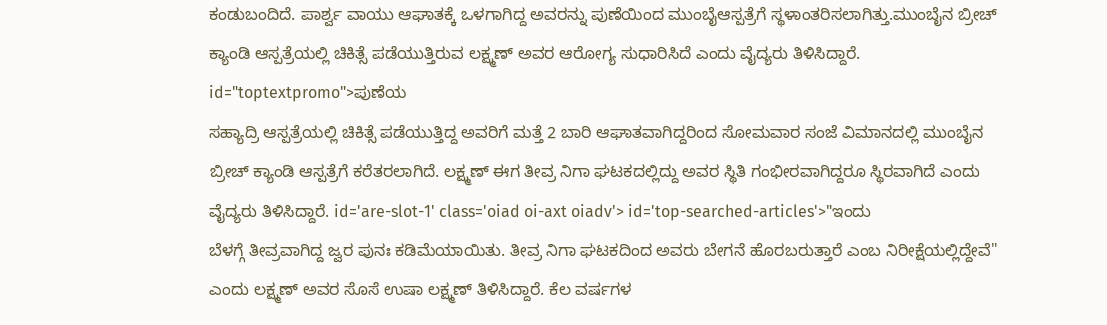ಕಂಡುಬಂದಿದೆ. ಪಾರ್ಶ್ವ ವಾಯು ಆಘಾತಕ್ಕೆ ಒಳಗಾಗಿದ್ದ ಅವರನ್ನು ಪುಣೆಯಿಂದ ಮುಂಬೈಆಸ್ಪತ್ರೆಗೆ ಸ್ಥಳಾಂತರಿಸಲಾಗಿತ್ತು.ಮುಂಬೈನ ಬ್ರೀಚ್ ಕ್ಯಾಂಡಿ ಆಸ್ಪತ್ರೆಯಲ್ಲಿ ಚಿಕಿತ್ಸೆ ಪಡೆಯುತ್ತಿರುವ ಲಕ್ಷ್ಮಣ್ ಅವರ ಆರೋಗ್ಯ ಸುಧಾರಿಸಿದೆ ಎಂದು ವೈದ್ಯರು ತಿಳಿಸಿದ್ದಾರೆ. id="toptextpromo">ಪುಣೆಯ
ಸಹ್ಯಾದ್ರಿ ಆಸ್ಪತ್ರೆಯಲ್ಲಿ ಚಿಕಿತ್ಸೆ ಪಡೆಯುತ್ತಿದ್ದ ಅವರಿಗೆ ಮತ್ತೆ 2 ಬಾರಿ ಆಘಾತವಾಗಿದ್ದರಿಂದ ಸೋಮವಾರ ಸಂಜೆ ವಿಮಾನದಲ್ಲಿ ಮುಂಬೈನ ಬ್ರೀಚ್ ಕ್ಯಾಂಡಿ ಆಸ್ಪತ್ರೆಗೆ ಕರೆತರಲಾಗಿದೆ. ಲಕ್ಷ್ಮಣ್ ಈಗ ತೀವ್ರ ನಿಗಾ ಘಟಕದಲ್ಲಿದ್ದು ಅವರ ಸ್ಥಿತಿ ಗಂಭೀರವಾಗಿದ್ದರೂ ಸ್ಥಿರವಾಗಿದೆ ಎಂದು ವೈದ್ಯರು ತಿಳಿಸಿದ್ದಾರೆ. id='are-slot-1' class='oiad oi-axt oiadv'> id='top-searched-articles'>"ಇಂದು
ಬೆಳಗ್ಗೆ ತೀವ್ರವಾಗಿದ್ದ ಜ್ವರ ಪುನಃ ಕಡಿಮೆಯಾಯಿತು. ತೀವ್ರ ನಿಗಾ ಘಟಕದಿಂದ ಅವರು ಬೇಗನೆ ಹೊರಬರುತ್ತಾರೆ ಎಂಬ ನಿರೀಕ್ಷೆಯಲ್ಲಿದ್ದೇವೆ" ಎಂದು ಲಕ್ಷ್ಮಣ್ ಅವರ ಸೊಸೆ ಉಷಾ ಲಕ್ಷ್ಮಣ್ ತಿಳಿಸಿದ್ದಾರೆ. ಕೆಲ ವರ್ಷಗಳ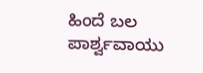ಹಿಂದೆ ಬಲ ಪಾರ್ಶ್ವವಾಯು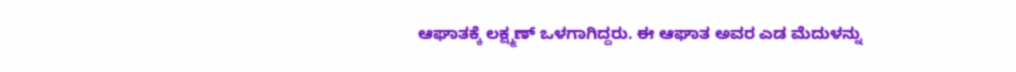ಆಘಾತಕ್ಕೆ ಲಕ್ಷ್ಮಣ್ ಒಳಗಾಗಿದ್ದರು. ಈ ಆಘಾತ ಅವರ ಎಡ ಮೆದುಳನ್ನು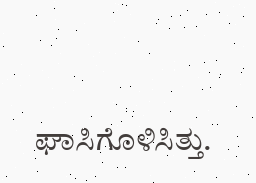ಘಾಸಿಗೊಳಿಸಿತ್ತು.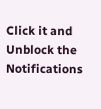Click it and Unblock the Notifications